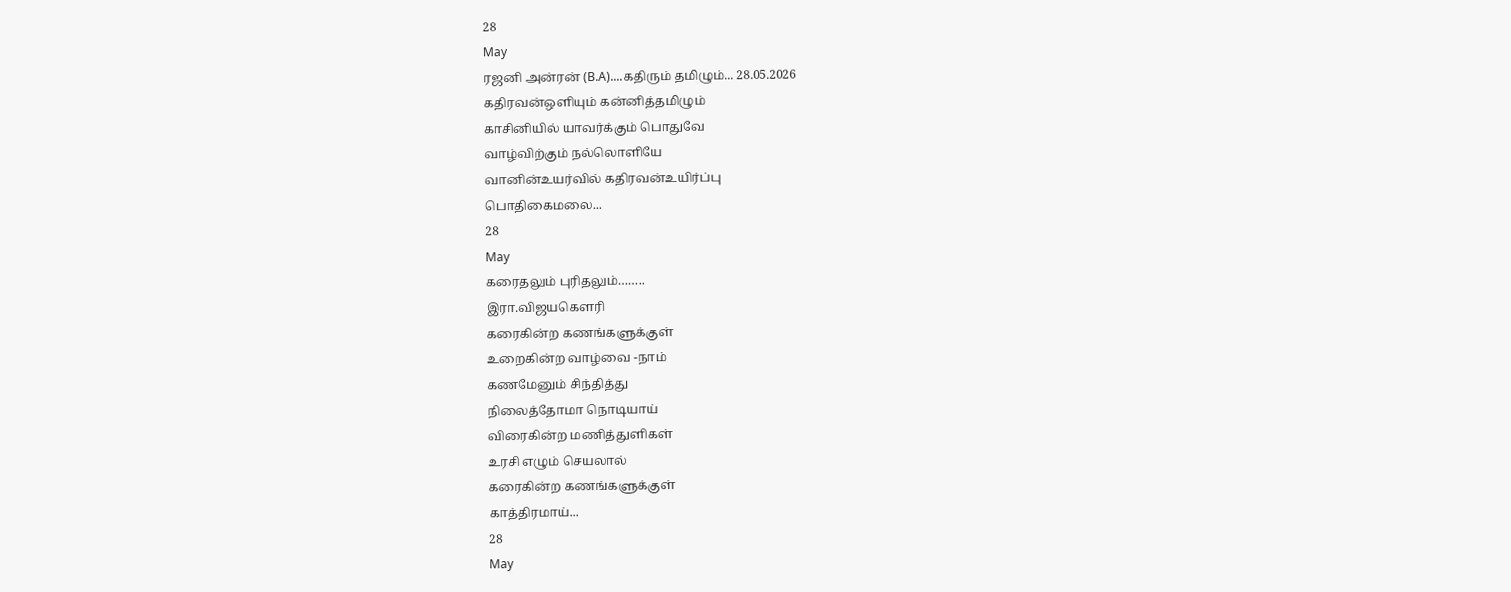28
May
ரஜனி அன்ரன் (B.A)....கதிரும் தமிழும்... 28.05.2026
கதிரவன்ஒளியும் கன்னித்தமிழும்
காசினியில் யாவர்க்கும் பொதுவே
வாழ்விற்கும் நல்லொளியே
வானின்உயர்வில் கதிரவன்உயிர்ப்பு
பொதிகைமலை...
28
May
கரைதலும் புரிதலும்……..
இரா.விஜயகௌரி
கரைகின்ற கணங்களுக்குள்
உறைகின்ற வாழ்வை -நாம்
கணமேனும் சிந்தித்து
நிலைத்தோமா நொடியாய்
விரைகின்ற மணித்துளிகள்
உரசி எழும் செயலால்
கரைகின்ற கணங்களுக்குள்
காத்திரமாய்...
28
May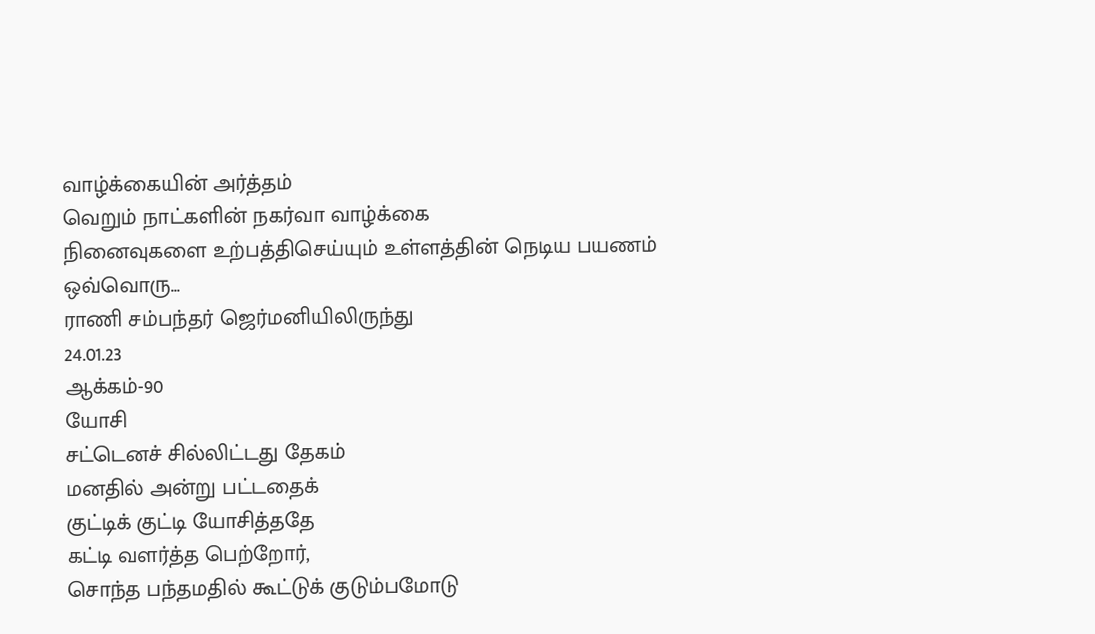வாழ்க்கையின் அர்த்தம்
வெறும் நாட்களின் நகர்வா வாழ்க்கை
நினைவுகளை உற்பத்திசெய்யும் உள்ளத்தின் நெடிய பயணம்
ஒவ்வொரு...
ராணி சம்பந்தர் ஜெர்மனியிலிருந்து
24.01.23
ஆக்கம்-90
யோசி
சட்டெனச் சில்லிட்டது தேகம்
மனதில் அன்று பட்டதைக்
குட்டிக் குட்டி யோசித்ததே
கட்டி வளர்த்த பெற்றோர்,
சொந்த பந்தமதில் கூட்டுக் குடும்பமோடு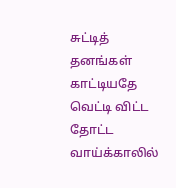சுட்டித் தனங்கள் காட்டியதே
வெட்டி விட்ட தோட்ட வாய்க்காலில்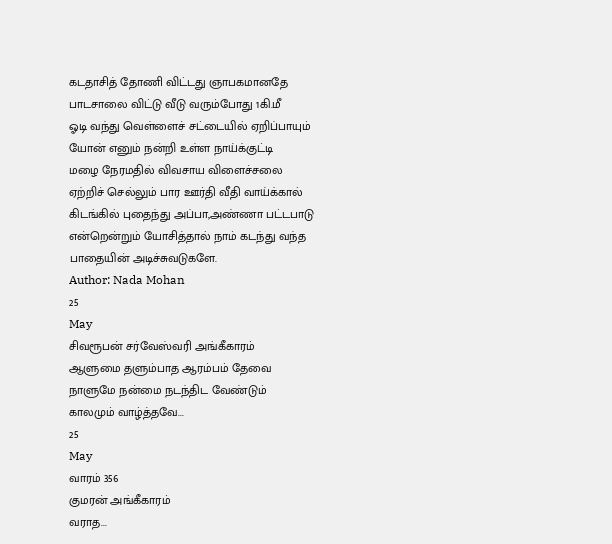கடதாசித் தோணி விட்டது ஞாபகமானதே
பாடசாலை விட்டு வீடு வரும்போது 1கி.மீ
ஓடி வந்து வெள்ளைச் சட்டையில் ஏறிப்பாயும்
யோன் எனும் நன்றி உள்ள நாய்க்குட்டி
மழை நேரமதில் விவசாய விளைச்சலை
ஏற்றிச் செல்லும் பார ஊர்தி வீதி வாய்க்கால்
கிடங்கில் புதைந்து அப்பா,அண்ணா பட்டபாடு
என்றென்றும் யோசித்தால் நாம் கடந்து வந்த
பாதையின் அடிச்சுவடுகளே.
Author: Nada Mohan
25
May
சிவரூபன் சர்வேஸ்வரி அங்கீகாரம்
ஆளுமை தளும்பாத ஆரம்பம் தேவை
நாளுமே நன்மை நடந்திட வேண்டும்
காலமும் வாழ்த்தவே...
25
May
வாரம் 356
குமரன் அங்கீகாரம்
வராத...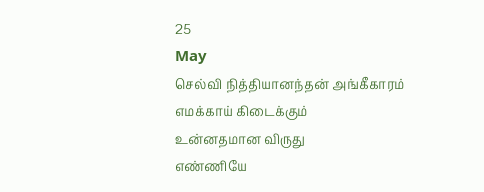25
May
செல்வி நித்தியானந்தன் அங்கீகாரம்
எமக்காய் கிடைக்கும்
உன்னதமான விருது
எண்ணியே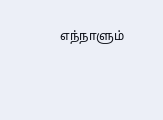எந்நாளும்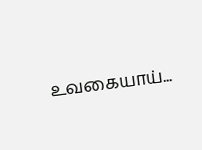உவகையாய்...